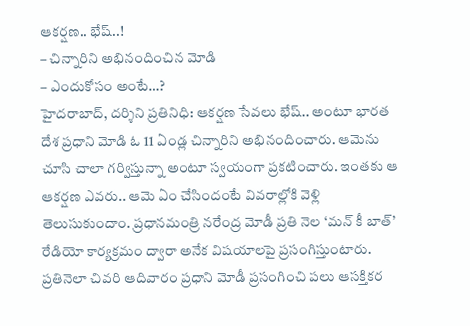ఆకర్షణ.. భేష్..!
– చిన్నారిని అభినందించిన మోడి
– ఎందుకోసం అంటే…?
హైదరాబాద్, దర్శిని ప్రతినిధి: ఆకర్షణ సేవలు భేష్.. అంటూ భారత దేశ ప్రధాని మోడి ఓ 11 ఏండ్ల చిన్నారిని అభినందించారు. ఆమెను చూసి చాలా గర్విస్తున్నా అంటూ స్వయంగా ప్రకటించారు. ఇంతకు ఆ ఆకర్షణ ఎవరు.. ఆమె ఏం చేసిందంటే వివరాల్లోకి వెళ్లి తెలుసుకుందాం. ప్రధానమంత్రి నరేంద్ర మోడీ ప్రతి నెల ‘మన్ కీ బాత్’ రేడియో కార్యక్రమం ద్వారా అనేక విషయాలపై ప్రసంగిస్తుంటారు. ప్రతినెలా చివరి ఆదివారం ప్రధాని మోడీ ప్రసంగించి పలు ఆసక్తికర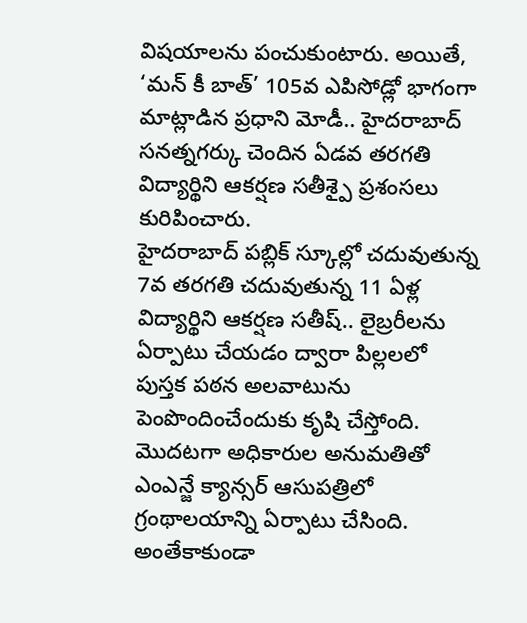విషయాలను పంచుకుంటారు. అయితే, ‘మన్ కీ బాత్’ 105వ ఎపిసోడ్లో భాగంగా మాట్లాడిన ప్రధాని మోడీ.. హైదరాబాద్ సనత్నగర్కు చెందిన ఏడవ తరగతి విద్యార్థిని ఆకర్షణ సతీశ్పై ప్రశంసలు కురిపించారు.
హైదరాబాద్ పబ్లిక్ స్కూల్లో చదువుతున్న 7వ తరగతి చదువుతున్న 11 ఏళ్ల విద్యార్థిని ఆకర్షణ సతీష్.. లైబ్రరీలను ఏర్పాటు చేయడం ద్వారా పిల్లలలో పుస్తక పఠన అలవాటును పెంపొందించేందుకు కృషి చేస్తోంది. మొదటగా అధికారుల అనుమతితో ఎంఎన్జే క్యాన్సర్ ఆసుపత్రిలో గ్రంథాలయాన్ని ఏర్పాటు చేసింది. అంతేకాకుండా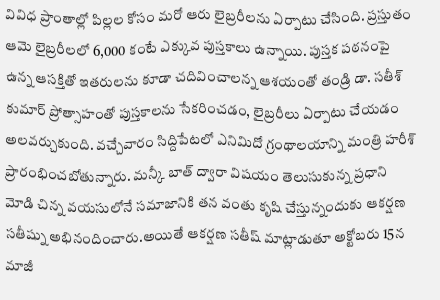వివిధ ప్రాంతాల్లో పిల్లల కోసం మరో ఆరు లైబ్రరీలను ఏర్పాటు చేసింది. ప్రస్తుతం ఆమె లైబ్రరీలలో 6,000 కంటే ఎక్కువ పుస్తకాలు ఉన్నాయి. పుస్తక పఠనంపై ఉన్న ఆసక్తితో ఇతరులను కూడా చదివించాలన్న ఆశయంతో తండ్రి డా. సతీశ్ కుమార్ ప్రోత్సాహంతో పుస్తకాలను సేకరించడం, లైబ్రరీలు ఏర్పాటు చేయడం అలవర్చుకుంది. వచ్చేవారం సిద్దిపేటలో ఎనిమిదో గ్రంథాలయాన్ని మంత్రి హరీశ్ ప్రారంభించబోతున్నారు. మన్కీ బాత్ ద్వారా విషయం తెలుసుకున్న ప్రధాని మోడి చిన్న వయసులోనే సమాజానికి తన వంతు కృషి చేస్తున్నందుకు ఆకర్షణ సతీష్ను అభినందించారు.అయితే ఆకర్షణ సతీష్ మాట్లాడుతూ అక్టోబరు 15న మాజీ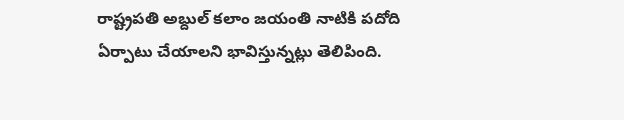రాష్ట్రపతి అబ్దుల్ కలాం జయంతి నాటికి పదోది ఏర్పాటు చేయాలని భావిస్తున్నట్లు తెలిపింది.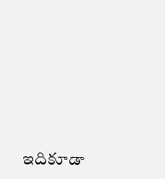ఇదికూడా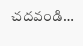చదవండి…